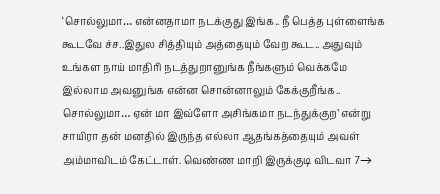‘சொல்லுமா… என்னதாமா நடக்குது இங்க.. நீ பெத்த புள்ளைங்க கூடவே ச்ச..இதுல சித்தியும் அத்தையும் வேற கூட.. அதுவும் உங்கள நாய் மாதிரி நடத்துறானுங்க நீங்களும் வெக்கமே இல்லாம அவனுங்க என்ன சொன்னாலும் கேக்குறீங்க.. சொல்லுமா… ஏன் மா இவ்ளோ அசிங்கமா நடந்துக்குற’ என்று சாயிரா தன் மனதில் இருந்த எல்லா ஆதங்கத்தையும் அவள் அம்மாவிடம் கேட்டாள். வெண்ண மாறி இருக்குடி விடவா 7→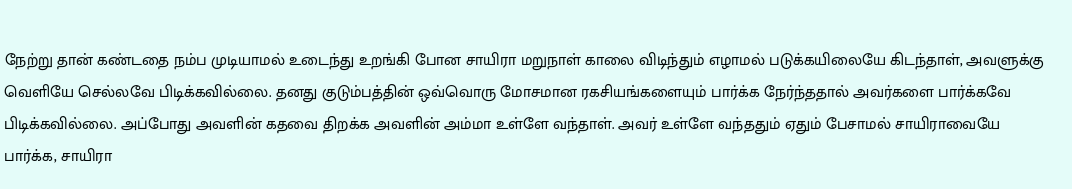நேற்று தான் கண்டதை நம்ப முடியாமல் உடைந்து உறங்கி போன சாயிரா மறுநாள் காலை விடிந்தும் எழாமல் படுக்கயிலையே கிடந்தாள், அவளுக்கு வெளியே செல்லவே பிடிக்கவில்லை. தனது குடும்பத்தின் ஒவ்வொரு மோசமான ரகசியங்களையும் பார்க்க நேர்ந்ததால் அவர்களை பார்க்கவே பிடிக்கவில்லை. அப்போது அவளின் கதவை திறக்க அவளின் அம்மா உள்ளே வந்தாள். அவர் உள்ளே வந்ததும் ஏதும் பேசாமல் சாயிராவையே பார்க்க, சாயிரா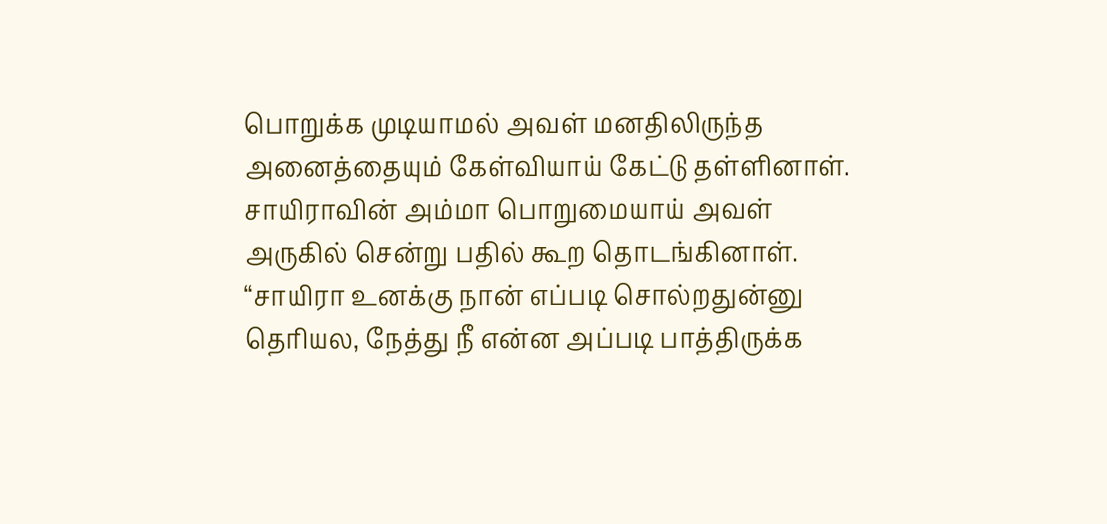பொறுக்க முடியாமல் அவள் மனதிலிருந்த அனைத்தையும் கேள்வியாய் கேட்டு தள்ளினாள். சாயிராவின் அம்மா பொறுமையாய் அவள் அருகில் சென்று பதில் கூற தொடங்கினாள். “சாயிரா உனக்கு நான் எப்படி சொல்றதுன்னு தெரியல, நேத்து நீ என்ன அப்படி பாத்திருக்க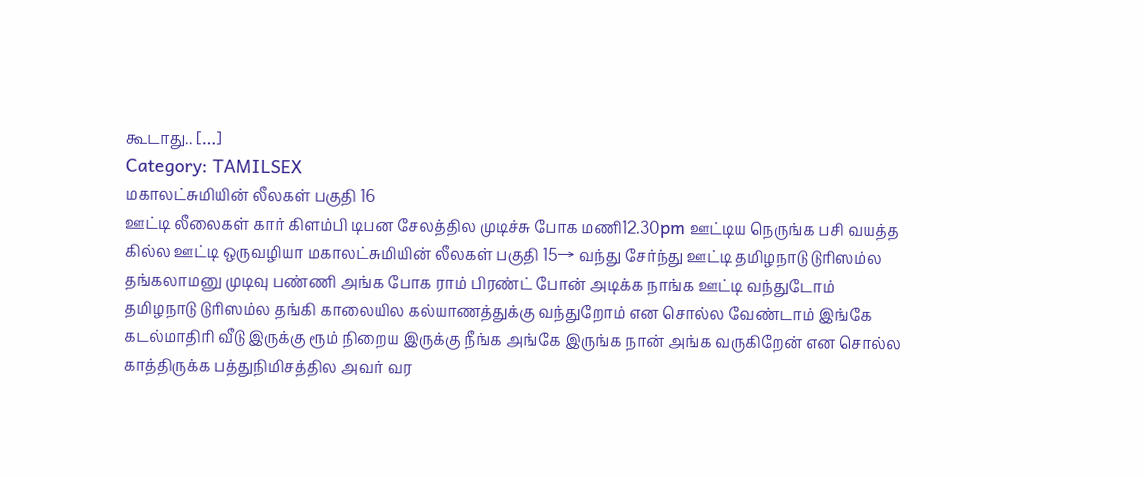கூடாது.. […]
Category: TAMILSEX
மகாலட்சுமியின் லீலகள் பகுதி 16
ஊட்டி லீலைகள் கார் கிளம்பி டிபன சேலத்தில முடிச்சு போக மணி12.30pm ஊட்டிய நெருங்க பசி வயத்த கில்ல ஊட்டி ஒருவழியா மகாலட்சுமியின் லீலகள் பகுதி 15→ வந்து சேர்ந்து ஊட்டி தமிழநாடு டுரிஸம்ல தங்கலாமனு முடிவு பண்ணி அங்க போக ராம் பிரண்ட் போன் அடிக்க நாங்க ஊட்டி வந்துடோம் தமிழநாடு டுரிஸம்ல தங்கி காலையில கல்யாணத்துக்கு வந்துறோம் என சொல்ல வேண்டாம் இங்கே கடல்மாதிரி வீடு இருக்கு ரூம் நிறைய இருக்கு நீங்க அங்கே இருங்க நான் அங்க வருகிறேன் என சொல்ல காத்திருக்க பத்துநிமிசத்தில அவர் வர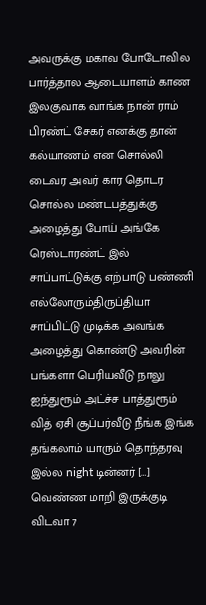அவருக்கு மகாவ போடோவில பார்த்தால ஆடையாளம் காண இலகுவாக வாங்க நான் ராம் பிரண்ட் சேகர் எனக்கு தான் கல்யாணம் என சொல்லி டைவர அவர் கார தொடர சொல்ல மண்டபத்துக்கு அழைத்து போய் அங்கே ரெஸ்டாரண்ட் இல் சாப்பாட்டுக்கு எற்பாடு பண்ணி எல்லோரும்திருப்தியா சாப்பிட்டு முடிக்க அவங்க அழைத்து கொண்டு அவரின் பங்களா பெரியவீடு நாலு ஐந்துரூம் அட்ச்ச பாத்துரூம் வித் ஏசி சூப்பர்வீடு நீங்க இங்க தங்கலாம் யாரும் தொந்தரவு இல்ல night டின்னர் […]
வெண்ண மாறி இருக்குடி விடவா 7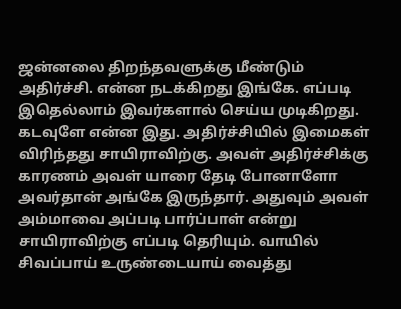ஜன்னலை திறந்தவளுக்கு மீண்டும் அதிர்ச்சி. என்ன நடக்கிறது இங்கே. எப்படி இதெல்லாம் இவர்களால் செய்ய முடிகிறது. கடவுளே என்ன இது. அதிர்ச்சியில் இமைகள் விரிந்தது சாயிராவிற்கு. அவள் அதிர்ச்சிக்கு காரணம் அவள் யாரை தேடி போனாளோ அவர்தான் அங்கே இருந்தார். அதுவும் அவள் அம்மாவை அப்படி பார்ப்பாள் என்று சாயிராவிற்கு எப்படி தெரியும். வாயில் சிவப்பாய் உருண்டையாய் வைத்து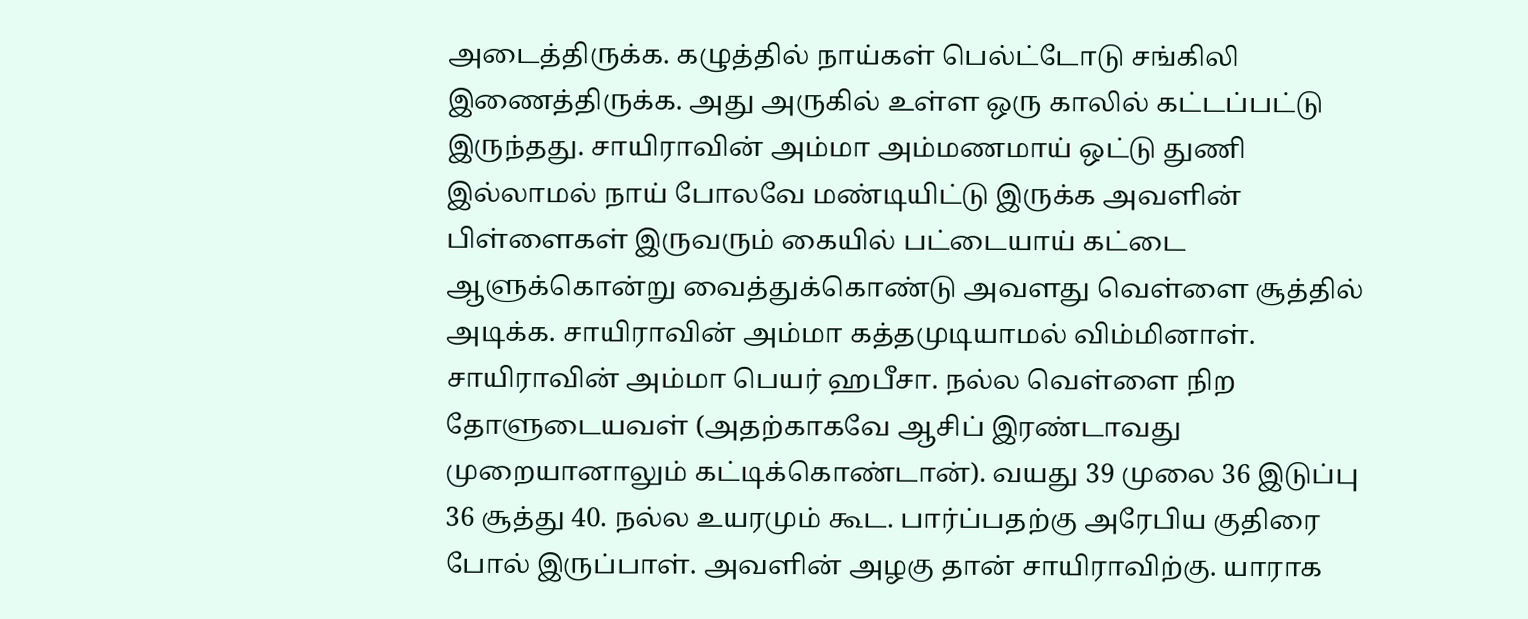அடைத்திருக்க. கழுத்தில் நாய்கள் பெல்ட்டோடு சங்கிலி இணைத்திருக்க. அது அருகில் உள்ள ஒரு காலில் கட்டப்பட்டு இருந்தது. சாயிராவின் அம்மா அம்மணமாய் ஒட்டு துணி இல்லாமல் நாய் போலவே மண்டியிட்டு இருக்க அவளின் பிள்ளைகள் இருவரும் கையில் பட்டையாய் கட்டை ஆளுக்கொன்று வைத்துக்கொண்டு அவளது வெள்ளை சூத்தில் அடிக்க. சாயிராவின் அம்மா கத்தமுடியாமல் விம்மினாள். சாயிராவின் அம்மா பெயர் ஹபீசா. நல்ல வெள்ளை நிற தோளுடையவள் (அதற்காகவே ஆசிப் இரண்டாவது முறையானாலும் கட்டிக்கொண்டான்). வயது 39 முலை 36 இடுப்பு 36 சூத்து 40. நல்ல உயரமும் கூட. பார்ப்பதற்கு அரேபிய குதிரை போல் இருப்பாள். அவளின் அழகு தான் சாயிராவிற்கு. யாராக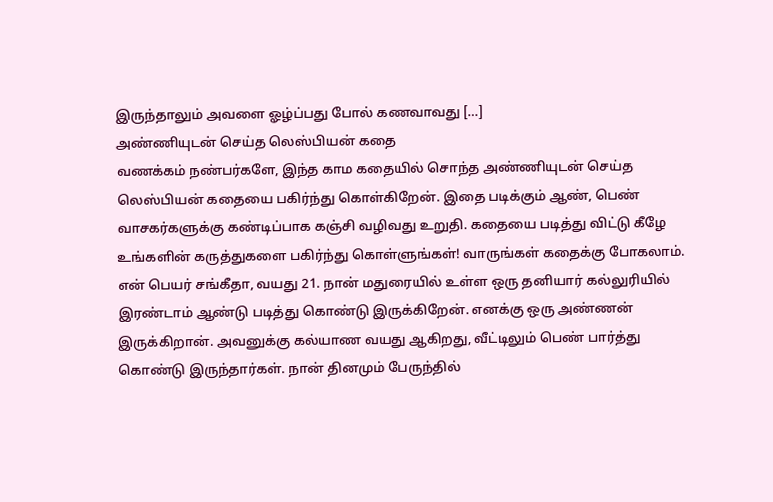இருந்தாலும் அவளை ஓழ்ப்பது போல் கணவாவது […]
அண்ணியுடன் செய்த லெஸ்பியன் கதை
வணக்கம் நண்பர்களே, இந்த காம கதையில் சொந்த அண்ணியுடன் செய்த லெஸ்பியன் கதையை பகிர்ந்து கொள்கிறேன். இதை படிக்கும் ஆண், பெண் வாசகர்களுக்கு கண்டிப்பாக கஞ்சி வழிவது உறுதி. கதையை படித்து விட்டு கீழே உங்களின் கருத்துகளை பகிர்ந்து கொள்ளுங்கள்! வாருங்கள் கதைக்கு போகலாம். என் பெயர் சங்கீதா, வயது 21. நான் மதுரையில் உள்ள ஒரு தனியார் கல்லுரியில் இரண்டாம் ஆண்டு படித்து கொண்டு இருக்கிறேன். எனக்கு ஒரு அண்ணன் இருக்கிறான். அவனுக்கு கல்யாண வயது ஆகிறது, வீட்டிலும் பெண் பார்த்து கொண்டு இருந்தார்கள். நான் தினமும் பேருந்தில்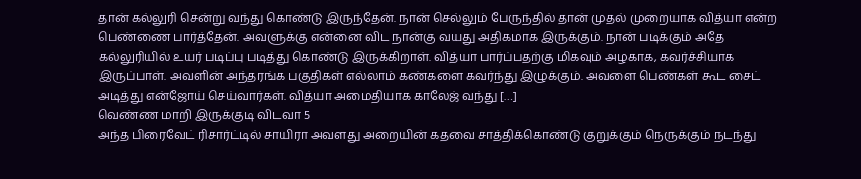தான் கல்லுரி சென்று வந்து கொண்டு இருந்தேன். நான் செல்லும் பேருந்தில் தான் முதல் முறையாக வித்யா என்ற பெண்ணை பார்த்தேன். அவளுக்கு என்னை விட நான்கு வயது அதிகமாக இருக்கும். நான் படிக்கும் அதே கல்லுரியில் உயர் படிப்பு படித்து கொண்டு இருக்கிறாள். வித்யா பார்ப்பதற்கு மிகவும் அழகாக, கவர்ச்சியாக இருப்பாள். அவளின் அந்தரங்க பகுதிகள் எல்லாம் கண்களை கவர்ந்து இழுக்கும். அவளை பெண்கள் கூட சைட் அடித்து என்ஜோய் செய்வார்கள். வித்யா அமைதியாக காலேஜ் வந்து […]
வெண்ண மாறி இருக்குடி விடவா 5
அந்த பிரைவேட் ரிசார்ட்டில் சாயிரா அவளது அறையின் கதவை சாத்திக்கொண்டு குறுக்கும் நெருக்கும் நடந்து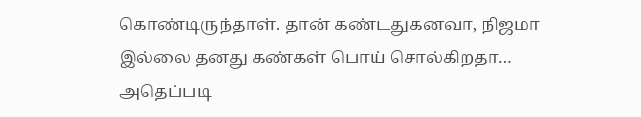கொண்டிருந்தாள். தான் கண்டதுகனவா, நிஜமா இல்லை தனது கண்கள் பொய் சொல்கிறதா… அதெப்படி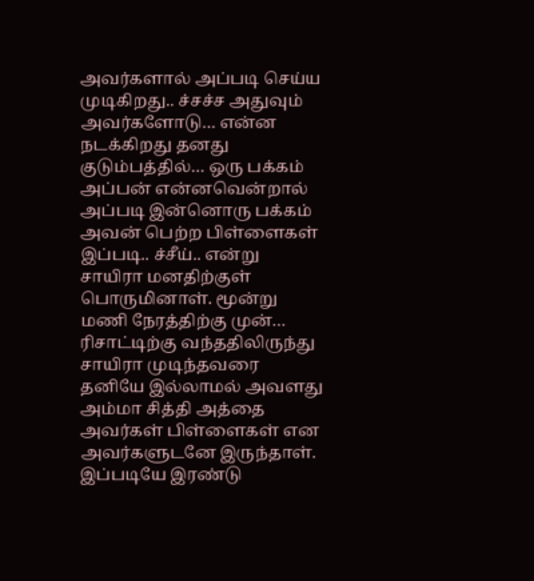அவர்களால் அப்படி செய்ய முடிகிறது.. ச்சச்ச அதுவும் அவர்களோடு… என்ன நடக்கிறது தனது குடும்பத்தில்… ஒரு பக்கம் அப்பன் என்னவென்றால் அப்படி இன்னொரு பக்கம் அவன் பெற்ற பிள்ளைகள் இப்படி.. ச்சீய்.. என்று சாயிரா மனதிற்குள் பொருமினாள். மூன்று மணி நேரத்திற்கு முன்… ரிசாட்டிற்கு வந்ததிலிருந்து சாயிரா முடிந்தவரை தனியே இல்லாமல் அவளது அம்மா சித்தி அத்தை அவர்கள் பிள்ளைகள் என அவர்களுடனே இருந்தாள். இப்படியே இரண்டு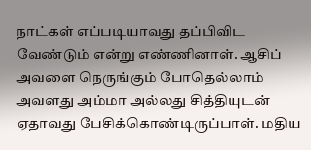நாட்கள் எப்படியாவது தப்பிவிட வேண்டும் என்று எண்ணினாள். ஆசிப் அவளை நெருங்கும் போதெல்லாம் அவளது அம்மா அல்லது சித்தியுடன் ஏதாவது பேசிக்கொண்டிருப்பாள். மதிய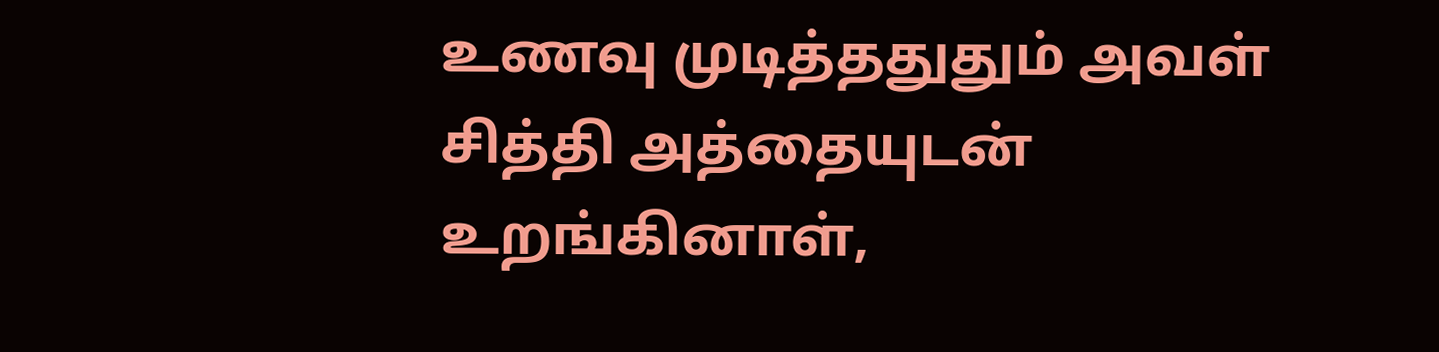உணவு முடித்ததுதும் அவள் சித்தி அத்தையுடன் உறங்கினாள்,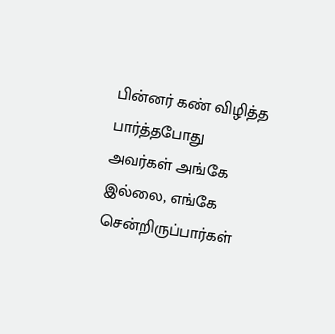பின்னர் கண் விழித்த பார்த்தபோது அவர்கள் அங்கே இல்லை, எங்கே சென்றிருப்பார்கள்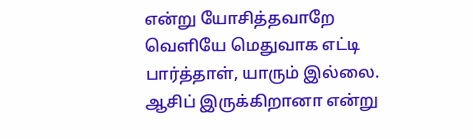என்று யோசித்தவாறே வெளியே மெதுவாக எட்டி பார்த்தாள், யாரும் இல்லை. ஆசிப் இருக்கிறானா என்று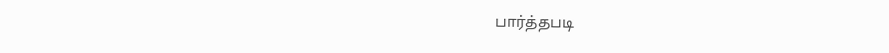பார்த்தபடி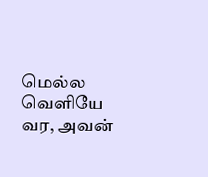மெல்ல வெளியே வர, அவன்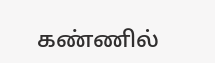கண்ணில்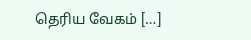தெரிய வேகம் […]